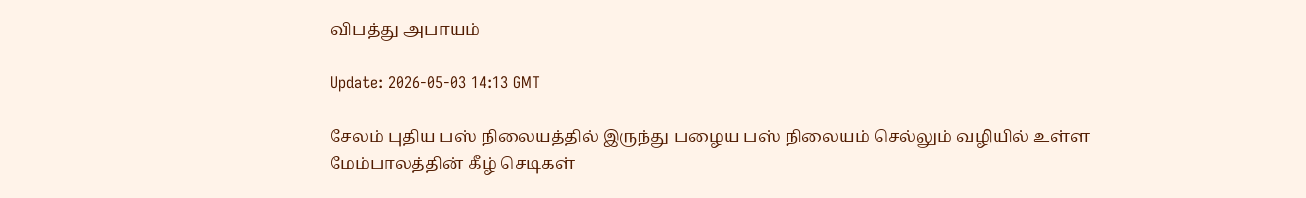விபத்து அபாயம்

Update: 2026-05-03 14:13 GMT

சேலம் புதிய பஸ் நிலையத்தில் இருந்து பழைய பஸ் நிலையம் செல்லும் வழியில் உள்ள மேம்பாலத்தின் கீழ் செடிகள்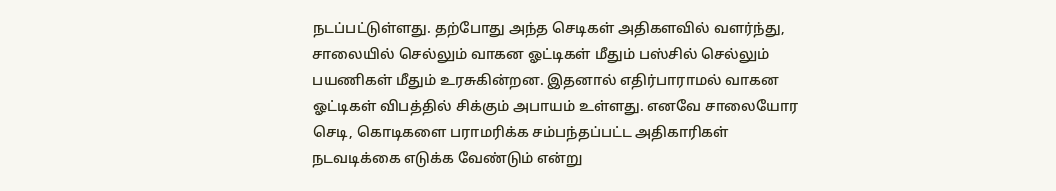நடப்பட்டுள்ளது. தற்போது அந்த செடிகள் அதிகளவில் வளர்ந்து, சாலையில் செல்லும் வாகன ஓட்டிகள் மீதும் பஸ்சில் செல்லும் பயணிகள் மீதும் உரசுகின்றன. இதனால் எதிர்பாராமல் வாகன ஓட்டிகள் விபத்தில் சிக்கும் அபாயம் உள்ளது. எனவே சாலையோர செடி, கொடிகளை பராமரிக்க சம்பந்தப்பட்ட அதிகாரிகள் நடவடிக்கை எடுக்க வேண்டும் என்று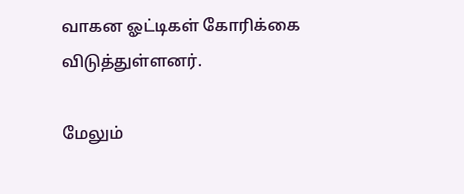வாகன ஓட்டிகள் கோரிக்கை விடுத்துள்ளனர்.

மேலும்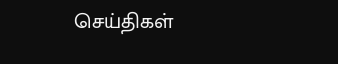செய்திகள்